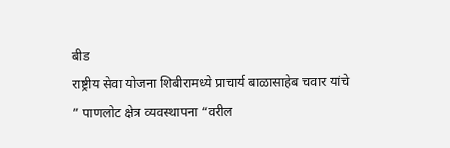बीड
राष्ट्रीय सेवा योजना शिबीरामध्ये प्राचार्य बाळासाहेब चवार यांचे ” पाणलोट क्षेत्र व्यवस्थापना “वरील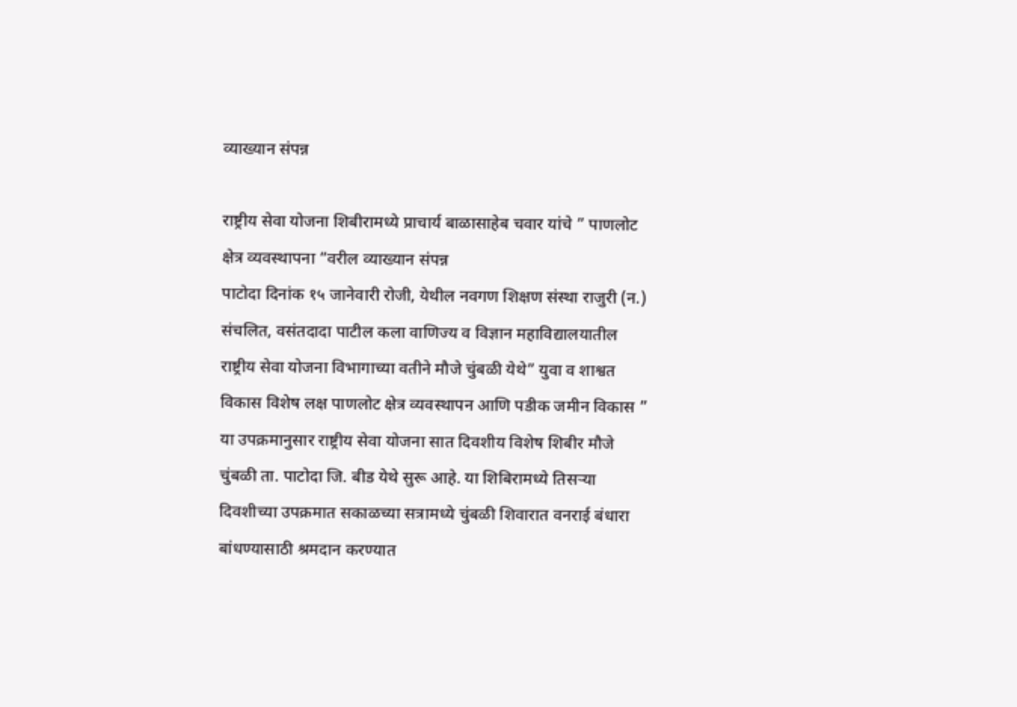व्याख्यान संपन्न

राष्ट्रीय सेवा योजना शिबीरामध्ये प्राचार्य बाळासाहेब चवार यांचे ” पाणलोट क्षेत्र व्यवस्थापना “वरील व्याख्यान संपन्न
पाटोदा दिनांक १५ जानेवारी रोजी, येथील नवगण शिक्षण संस्था राजुरी (न.) संचलित, वसंतदादा पाटील कला वाणिज्य व विज्ञान महाविद्यालयातील राष्ट्रीय सेवा योजना विभागाच्या वतीने मौजे चुंबळी येथे” युवा व शाश्वत विकास विशेष लक्ष पाणलोट क्षेत्र व्यवस्थापन आणि पडीक जमीन विकास ” या उपक्रमानुसार राष्ट्रीय सेवा योजना सात दिवशीय विशेष शिबीर मौजे चुंबळी ता. पाटोदा जि. बीड येथे सुरू आहे. या शिबिरामध्ये तिसऱ्या दिवशीच्या उपक्रमात सकाळच्या सत्रामध्ये चुंबळी शिवारात वनराई बंधारा बांधण्यासाठी श्रमदान करण्यात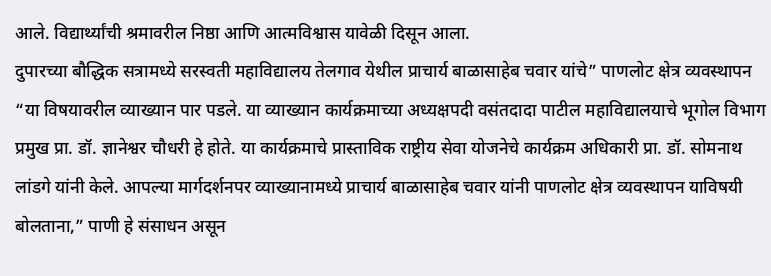आले. विद्यार्थ्यांची श्रमावरील निष्ठा आणि आत्मविश्वास यावेळी दिसून आला.
दुपारच्या बौद्धिक सत्रामध्ये सरस्वती महाविद्यालय तेलगाव येथील प्राचार्य बाळासाहेब चवार यांचे” पाणलोट क्षेत्र व्यवस्थापन “या विषयावरील व्याख्यान पार पडले. या व्याख्यान कार्यक्रमाच्या अध्यक्षपदी वसंतदादा पाटील महाविद्यालयाचे भूगोल विभाग प्रमुख प्रा. डॉ. ज्ञानेश्वर चौधरी हे होते. या कार्यक्रमाचे प्रास्ताविक राष्ट्रीय सेवा योजनेचे कार्यक्रम अधिकारी प्रा. डॉ. सोमनाथ लांडगे यांनी केले. आपल्या मार्गदर्शनपर व्याख्यानामध्ये प्राचार्य बाळासाहेब चवार यांनी पाणलोट क्षेत्र व्यवस्थापन याविषयी बोलताना,” पाणी हे संसाधन असून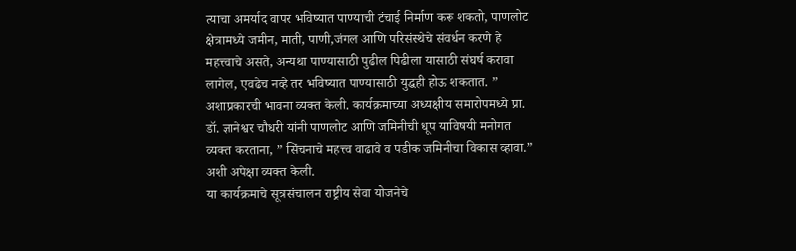त्याचा अमर्याद वापर भविष्यात पाण्याची टंचाई निर्माण करू शकतो, पाणलोट क्षेत्रामध्ये जमीन, माती, पाणी,जंगल आणि परिसंस्थेचे संवर्धन करणे हे महत्त्वाचे असते, अन्यथा पाण्यासाठी पुढील पिढीला यासाठी संघर्ष करावा लागेल, एवढेच नव्हे तर भविष्यात पाण्यासाठी युद्धही होऊ शकतात. ” अशाप्रकारची भावना व्यक्त केली. कार्यक्रमाच्या अध्यक्षीय समारोपमध्ये प्रा. डॉ. ज्ञानेश्वर चौधरी यांनी पाणलोट आणि जमिनीची धूप याविषयी मनोगत व्यक्त करताना, ” सिंचनाचे महत्त्व वाढावे व पडीक जमिनीचा विकास व्हावा.” अशी अपेक्षा व्यक्त केली.
या कार्यक्रमाचे सूत्रसंचालन राष्ट्रीय सेवा योजनेचे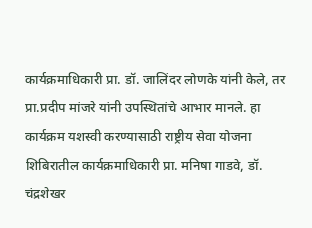कार्यक्रमाधिकारी प्रा. डॉ. जालिंदर लोणके यांनी केले, तर प्रा.प्रदीप मांजरे यांनी उपस्थितांचे आभार मानले. हा कार्यक्रम यशस्वी करण्यासाठी राष्ट्रीय सेवा योजना शिबिरातील कार्यक्रमाधिकारी प्रा. मनिषा गाडवे, डॉ. चंद्रशेखर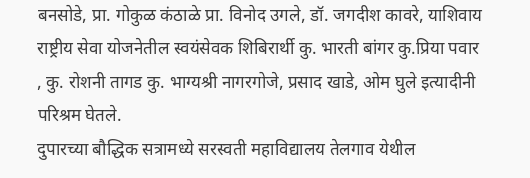बनसोडे, प्रा. गोकुळ कंठाळे प्रा. विनोद उगले, डॉ. जगदीश कावरे, याशिवाय राष्ट्रीय सेवा योजनेतील स्वयंसेवक शिबिरार्थी कु. भारती बांगर कु.प्रिया पवार , कु. रोशनी तागड कु. भाग्यश्री नागरगोजे, प्रसाद खाडे, ओम घुले इत्यादीनी परिश्रम घेतले.
दुपारच्या बौद्धिक सत्रामध्ये सरस्वती महाविद्यालय तेलगाव येथील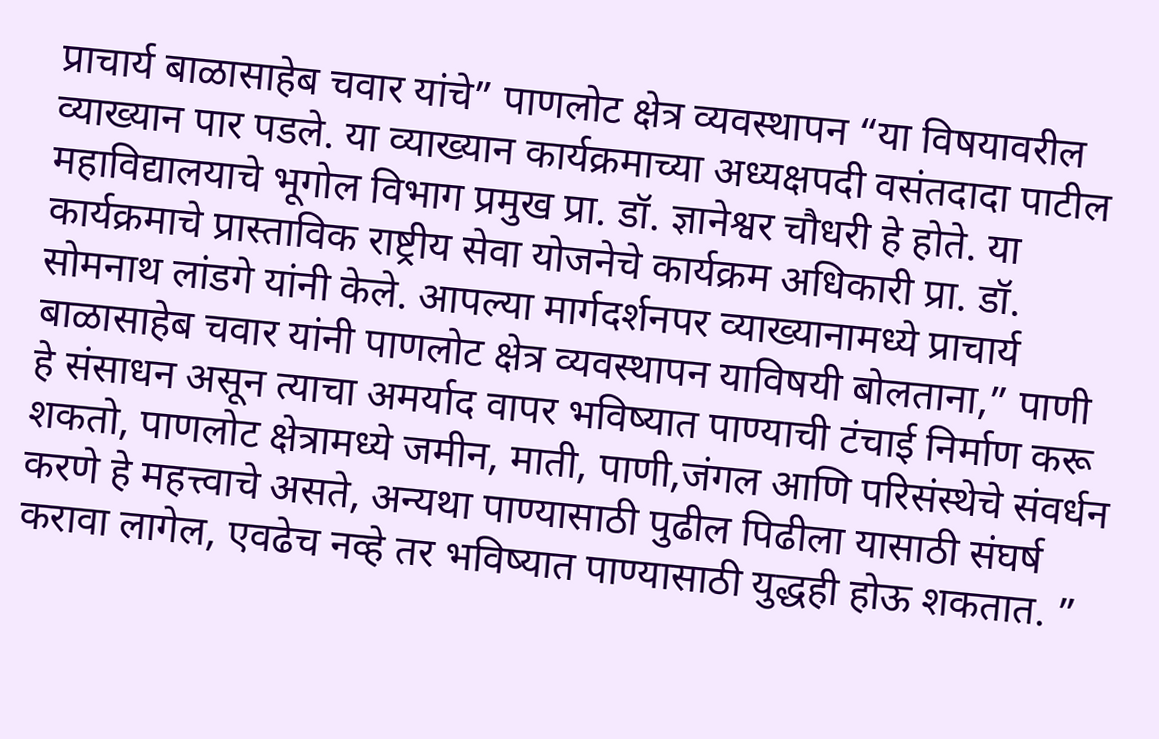प्राचार्य बाळासाहेब चवार यांचे” पाणलोट क्षेत्र व्यवस्थापन “या विषयावरील व्याख्यान पार पडले. या व्याख्यान कार्यक्रमाच्या अध्यक्षपदी वसंतदादा पाटील महाविद्यालयाचे भूगोल विभाग प्रमुख प्रा. डॉ. ज्ञानेश्वर चौधरी हे होते. या कार्यक्रमाचे प्रास्ताविक राष्ट्रीय सेवा योजनेचे कार्यक्रम अधिकारी प्रा. डॉ. सोमनाथ लांडगे यांनी केले. आपल्या मार्गदर्शनपर व्याख्यानामध्ये प्राचार्य बाळासाहेब चवार यांनी पाणलोट क्षेत्र व्यवस्थापन याविषयी बोलताना,” पाणी हे संसाधन असून त्याचा अमर्याद वापर भविष्यात पाण्याची टंचाई निर्माण करू शकतो, पाणलोट क्षेत्रामध्ये जमीन, माती, पाणी,जंगल आणि परिसंस्थेचे संवर्धन करणे हे महत्त्वाचे असते, अन्यथा पाण्यासाठी पुढील पिढीला यासाठी संघर्ष करावा लागेल, एवढेच नव्हे तर भविष्यात पाण्यासाठी युद्धही होऊ शकतात. ”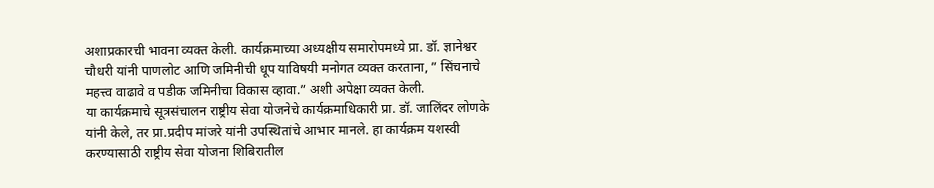अशाप्रकारची भावना व्यक्त केली. कार्यक्रमाच्या अध्यक्षीय समारोपमध्ये प्रा. डॉ. ज्ञानेश्वर चौधरी यांनी पाणलोट आणि जमिनीची धूप याविषयी मनोगत व्यक्त करताना, ” सिंचनाचे महत्त्व वाढावे व पडीक जमिनीचा विकास व्हावा.” अशी अपेक्षा व्यक्त केली.
या कार्यक्रमाचे सूत्रसंचालन राष्ट्रीय सेवा योजनेचे कार्यक्रमाधिकारी प्रा. डॉ. जालिंदर लोणके यांनी केले, तर प्रा.प्रदीप मांजरे यांनी उपस्थितांचे आभार मानले. हा कार्यक्रम यशस्वी करण्यासाठी राष्ट्रीय सेवा योजना शिबिरातील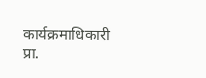कार्यक्रमाधिकारी प्रा.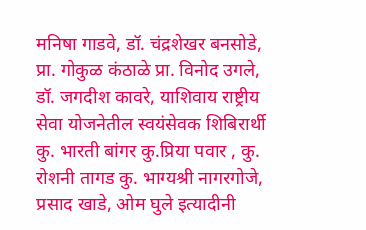मनिषा गाडवे, डॉ. चंद्रशेखर बनसोडे, प्रा. गोकुळ कंठाळे प्रा. विनोद उगले, डॉ. जगदीश कावरे, याशिवाय राष्ट्रीय सेवा योजनेतील स्वयंसेवक शिबिरार्थी कु. भारती बांगर कु.प्रिया पवार , कु. रोशनी तागड कु. भाग्यश्री नागरगोजे, प्रसाद खाडे, ओम घुले इत्यादीनी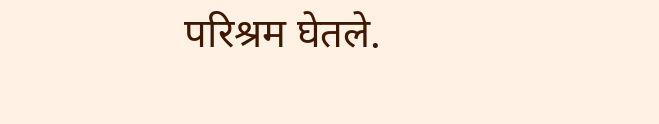परिश्रम घेतले.